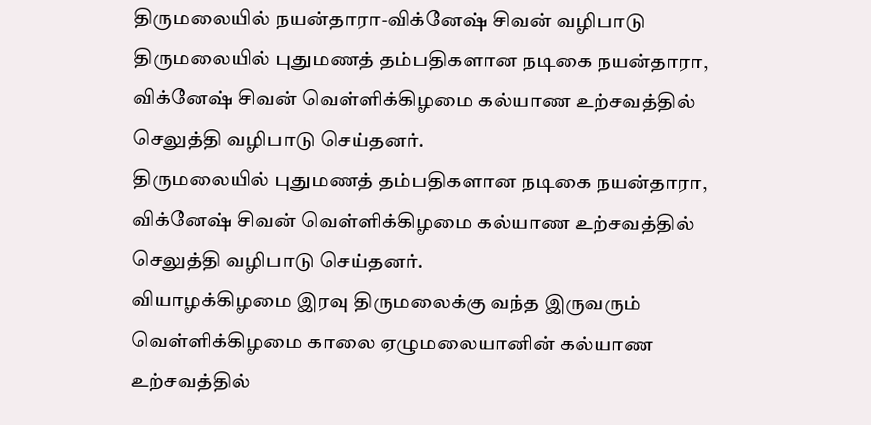திருமலையில் நயன்தாரா-விக்னேஷ் சிவன் வழிபாடு
திருமலையில் புதுமணத் தம்பதிகளான நடிகை நயன்தாரா, விக்னேஷ் சிவன் வெள்ளிக்கிழமை கல்யாண உற்சவத்தில் செலுத்தி வழிபாடு செய்தனர்.
திருமலையில் புதுமணத் தம்பதிகளான நடிகை நயன்தாரா, விக்னேஷ் சிவன் வெள்ளிக்கிழமை கல்யாண உற்சவத்தில் செலுத்தி வழிபாடு செய்தனர்.
வியாழக்கிழமை இரவு திருமலைக்கு வந்த இருவரும் வெள்ளிக்கிழமை காலை ஏழுமலையானின் கல்யாண உற்சவத்தில்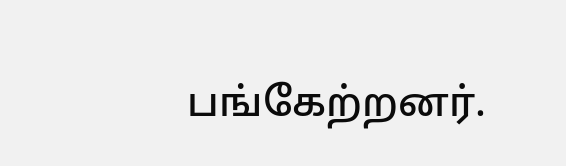பங்கேற்றனர்.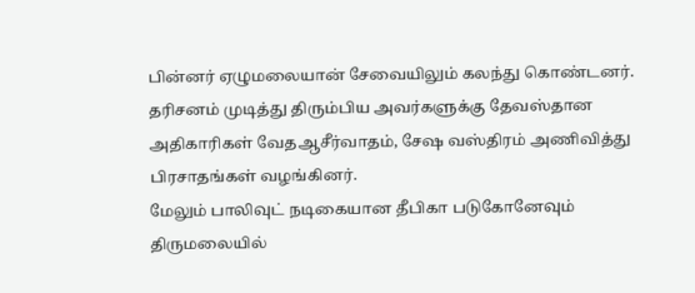பின்னர் ஏழுமலையான் சேவையிலும் கலந்து கொண்டனர்.
தரிசனம் முடித்து திரும்பிய அவர்களுக்கு தேவஸ்தான அதிகாரிகள் வேதஆசீர்வாதம், சேஷ வஸ்திரம் அணிவித்து பிரசாதங்கள் வழங்கினர்.
மேலும் பாலிவுட் நடிகையான தீபிகா படுகோனேவும் திருமலையில்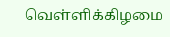வெள்ளிக்கிழமை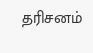தரிசனம்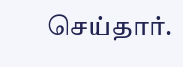செய்தார்.